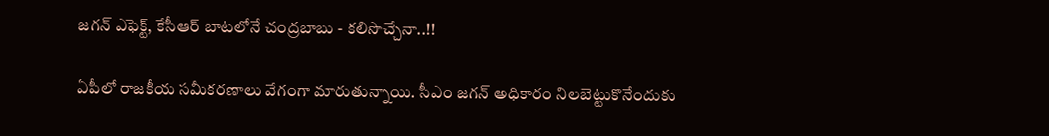జగన్ ఎఫెక్ట్, కేసీఆర్ బాటలోనే చంద్రబాబు - కలిసొచ్చేనా..!!

ఏపీలో రాజకీయ సమీకరణాలు వేగంగా మారుతున్నాయి. సీఎం జగన్ అధికారం నిలబెట్టుకొనేందుకు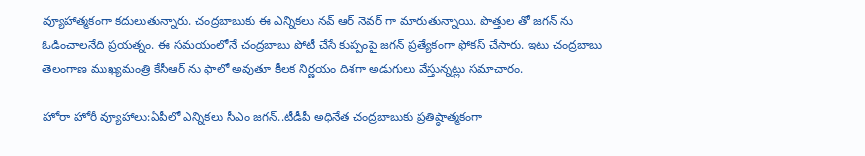వ్యూహాత్మకంగా కదులుతున్నారు. చంద్రబాబుకు ఈ ఎన్నికలు నవ్ ఆర్ నెవర్ గా మారుతున్నాయి. పొత్తుల తో జగన్ ను ఓడించాలనేది ప్రయత్నం. ఈ సమయంలోనే చంద్రబాబు పోటీ చేసే కుప్పంపై జగన్ ప్రత్యేకంగా ఫోకస్ చేసారు. ఇటు చంద్రబాబు తెలంగాణ ముఖ్యమంత్రి కేసీఆర్ ను ఫాలో అవుతూ కీలక నిర్ణయం దిశగా అడుగులు వేస్తున్నట్లు సమాచారం.

హోరా హోరీ వ్యూహాలు:ఏపీలో ఎన్నికలు సీఎం జగన్..టీడీపీ అధినేత చంద్రబాబుకు ప్రతిష్ఠాత్మకంగా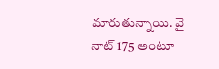మారుతున్నాయి. వై నాట్ 175 అంటూ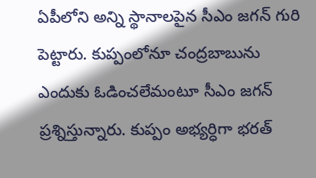ఏపీలోని అన్ని స్థానాలపైన సీఎం జగన్ గురి పెట్టారు. కుప్పంలోనూ చంద్రబాబును ఎందుకు ఓడించలేమంటూ సీఎం జగన్ ప్రశ్నిస్తున్నారు. కుప్పం అభ్యర్ధిగా భరత్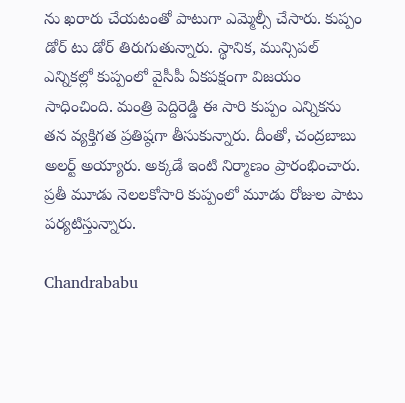ను ఖరారు చేయటంతో పాటుగా ఎమ్మెల్సీ చేసారు. కుప్పం డోర్ టు డోర్ తిరుగుతున్నారు. స్థానిక, మున్సిపల్ ఎన్నికల్లో కుప్పంలో వైసీపీ ఏకపక్షంగా విజయం సాధించింది. మంత్రి పెద్దిరెడ్డి ఈ సారి కుప్పం ఎన్నికను తన వ్యక్తిగత ప్రతిష్ఠగా తీసుకున్నారు. దీంతో, చంద్రబాబు అలర్ట్ అయ్యారు. అక్కడే ఇంటి నిర్మాణం ప్రారంభించారు. ప్రతీ మూడు నెలలకోసారి కుప్పంలో మూడు రోజుల పాటు పర్యటిస్తున్నారు.

Chandrababu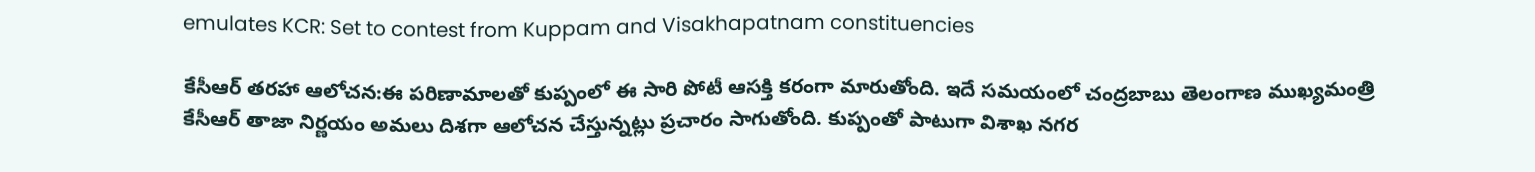emulates KCR: Set to contest from Kuppam and Visakhapatnam constituencies

కేసీఆర్ తరహా ఆలోచన:ఈ పరిణామాలతో కుప్పంలో ఈ సారి పోటీ ఆసక్తి కరంగా మారుతోంది. ఇదే సమయంలో చంద్రబాబు తెలంగాణ ముఖ్యమంత్రి కేసీఆర్ తాజా నిర్ణయం అమలు దిశగా ఆలోచన చేస్తున్నట్లు ప్రచారం సాగుతోంది. కుప్పంతో పాటుగా విశాఖ నగర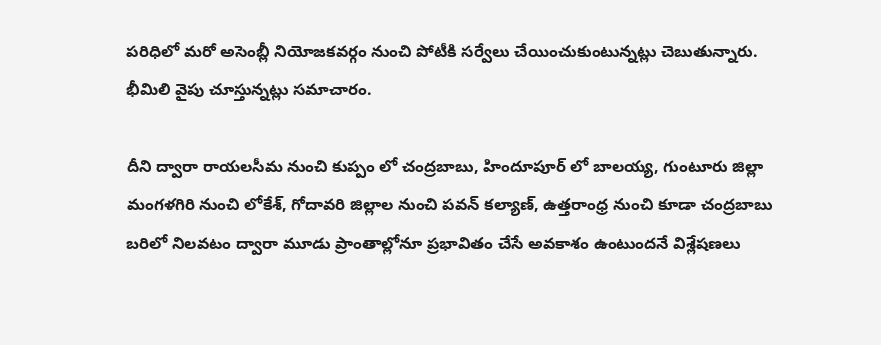పరిధిలో మరో అసెంబ్లీ నియోజకవర్గం నుంచి పోటీకి సర్వేలు చేయించుకుంటున్నట్లు చెబుతున్నారు. భీమిలి వైపు చూస్తున్నట్లు సమాచారం.

దీని ద్వారా రాయలసీమ నుంచి కుప్పం లో చంద్రబాబు, హిందూపూర్ లో బాలయ్య, గుంటూరు జిల్లా మంగళగిరి నుంచి లోకేశ్, గోదావరి జిల్లాల నుంచి పవన్ కల్యాణ్, ఉత్తరాంధ్ర నుంచి కూడా చంద్రబాబు బరిలో నిలవటం ద్వారా మూడు ప్రాంతాల్లోనూ ప్రభావితం చేసే అవకాశం ఉంటుందనే విశ్లేషణలు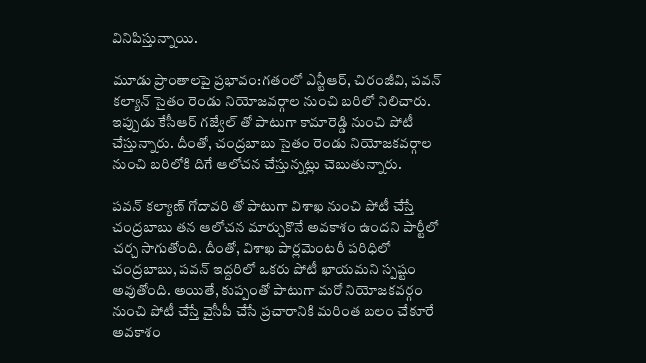వినిపిస్తున్నాయి.

మూడు ప్రాంతాలపై ప్రభావం:గతంలో ఎన్టీఆర్, చిరంజీవి, పవన్ కల్యాన్ సైతం రెండు నియోజవర్గాల నుంచి బరిలో నిలిచారు. ఇప్పుడు కేసీఆర్ గజ్వేల్ తో పాటుగా కామారెడ్డి నుంచి పోటీ చేస్తున్నారు. దీంతో, చంద్రబాబు సైతం రెండు నియోజకవర్గాల నుంచి బరిలోకి దిగే ఆలోచన చేస్తున్నట్లు చెబుతున్నారు.

పవన్ కల్యాణ్ గోదావరి తో పాటుగా విశాఖ నుంచి పోటీ చేస్తే చంద్రబాబు తన ఆలోచన మార్చుకొనే అవకాశం ఉందని పార్టీలో చర్చ సాగుతోంది. దీంతో, విశాఖ పార్లమెంటరీ పరిధిలో చంద్రబాబు, పవన్ ఇద్దరిలో ఒకరు పోటీ ఖాయమని స్పష్టం అవుతోంది. అయితే, కుప్పంతో పాటుగా మరో నియోజకవర్గం నుంచి పోటీ చేస్తే వైసీపీ చేసే ప్రచారానికి మరింత బలం చేకూరే అవకాశం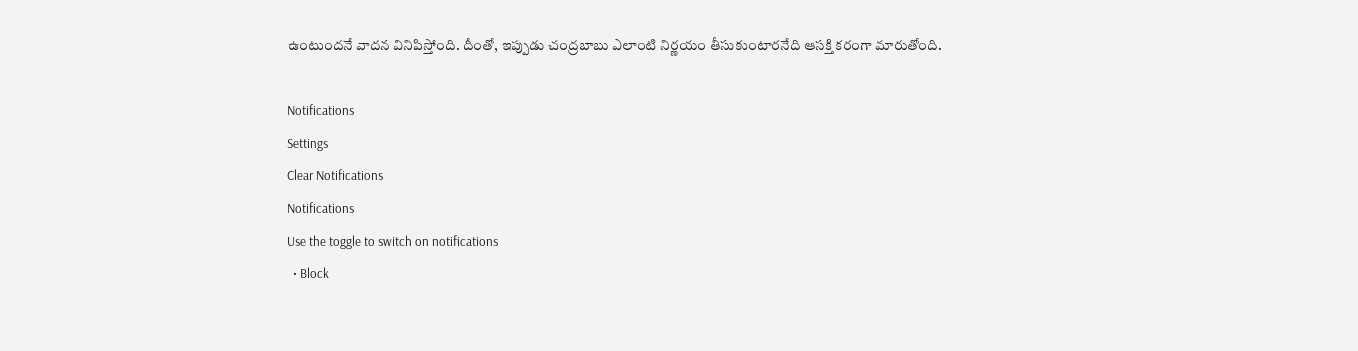ఉంటుందనే వాదన వినిపిస్తోంది. దీంతో, ఇప్పుడు చంద్రబాబు ఎలాంటి నిర్ణయం తీసుకుంటారనేది ఆసక్తి కరంగా మారుతోంది.

Notifications
Settings
Clear Notifications
Notifications
Use the toggle to switch on notifications
  • Block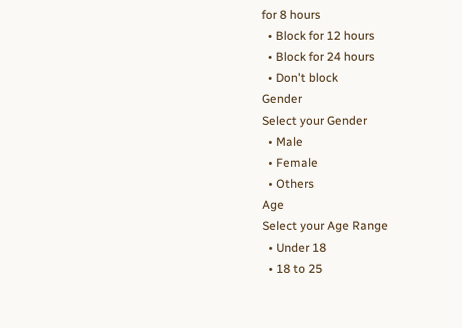for 8 hours
  • Block for 12 hours
  • Block for 24 hours
  • Don't block
Gender
Select your Gender
  • Male
  • Female
  • Others
Age
Select your Age Range
  • Under 18
  • 18 to 25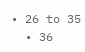• 26 to 35
  • 36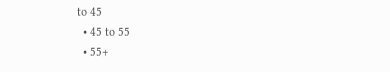to 45
  • 45 to 55
  • 55+